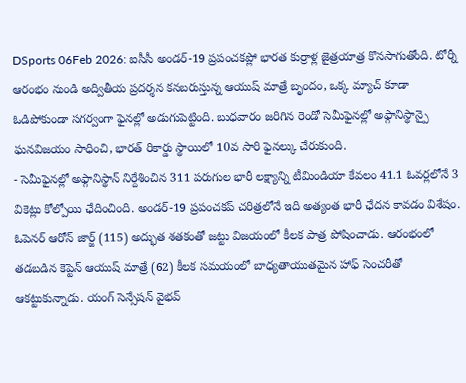DSports 06Feb 2026: ఐసీసీ అండర్-19 ప్రపంచకప్లో భారత కుర్రాళ్ల జైత్రయాత్ర కొనసాగుతోంది. టోర్నీ ఆరంభం నుండి అద్వితీయ ప్రదర్శన కనబరుస్తున్న ఆయుష్ మాత్రే బృందం, ఒక్క మ్యాచ్ కూడా ఓడిపోకుండా సగర్వంగా ఫైనల్లో అడుగుపెట్టింది. బుధవారం జరిగిన రెండో సెమీఫైనల్లో అఫ్గానిస్థాన్పై ఘనవిజయం సాధించి, భారత్ రికార్డు స్థాయిలో 10వ సారి ఫైనల్కు చేరుకుంది.
- సెమీఫైనల్లో అఫ్గానిస్థాన్ నిర్దేశించిన 311 పరుగుల భారీ లక్ష్యాన్ని టీమిండియా కేవలం 41.1 ఓవర్లలోనే 3 వికెట్లు కోల్పోయి ఛేదించింది. అండర్-19 ప్రపంచకప్ చరిత్రలోనే ఇది అత్యంత భారీ ఛేదన కావడం విశేషం. ఓపెనర్ ఆరోన్ జార్జ్ (115) అద్భుత శతకంతో జట్టు విజయంలో కీలక పాత్ర పోషించాడు. ఆరంభంలో తడబడిన కెప్టెన్ ఆయుష్ మాత్రే (62) కీలక సమయంలో బాధ్యతాయుతమైన హాఫ్ సెంచరీతో ఆకట్టుకున్నాడు. యంగ్ సెన్సేషన్ వైభవ్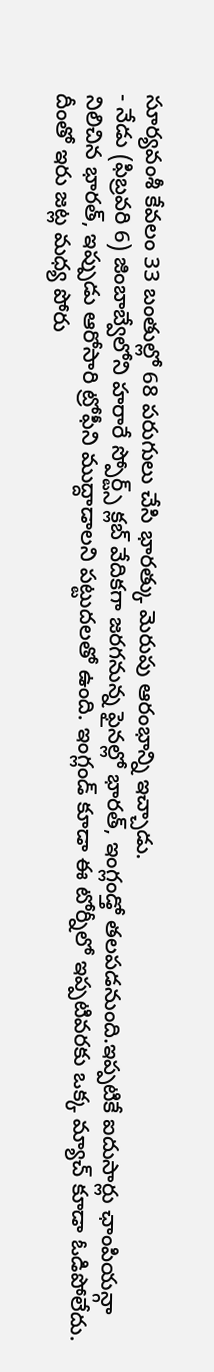సూర్యవంశీ కేవలం 33 బంతుల్లో 68 పరుగులు చేసి భారత్కు మెరుపు ఆరంభాన్ని ఇచ్చాడు.
- నేడు (ఫిబ్రవరి 6) జింబాబ్వేలోని హరారే స్పోర్ట్స్ క్లబ్ వేదికగా జరగనున్న ఫైనల్లో భారత్, ఇంగ్లండ్తో తలపడనుంది.ఇప్పటికే ఐదుసార్లు ఛాంపియన్గా నిలిచిన భారత్, ఇప్పుడు ఆరోసారి ట్రోఫీని ముద్దాడాలని పట్టుదలతో ఉంది. ఇంగ్లండ్ కూడా ఈ టోర్నీలో ఇప్పటివరకు ఒక్క మ్యాచ్ కూడా ఓడిపోలేదు. దీంతో ఇరు జట్ల మధ్య పోరు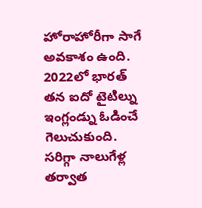హోరాహోరీగా సాగే అవకాశం ఉంది. 2022లో భారత్ తన ఐదో టైటిల్ను ఇంగ్లండ్ను ఓడించే గెలుచుకుంది. సరిగ్గా నాలుగేళ్ల తర్వాత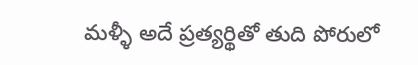మళ్ళీ అదే ప్రత్యర్థితో తుది పోరులో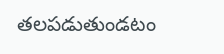తలపడుతుండటం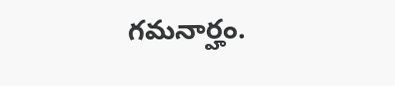గమనార్హం.